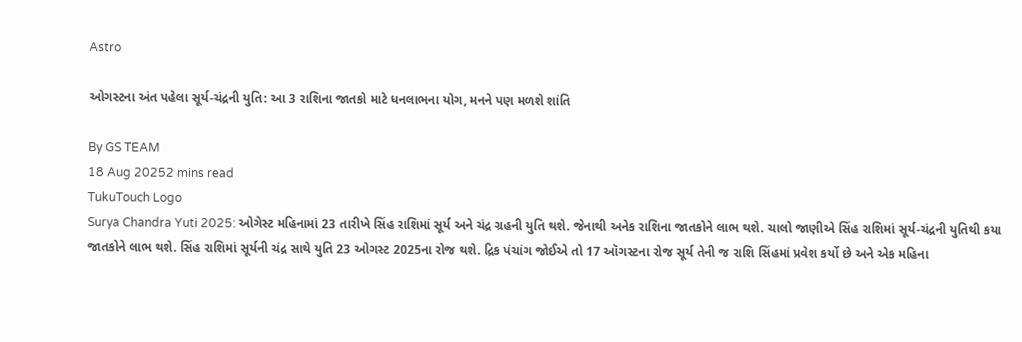Astro

ઓગસ્ટના અંત પહેલા સૂર્ય-ચંદ્રની યુતિ: આ 3 રાશિના જાતકો માટે ધનલાભના યોગ, મનને પણ મળશે શાંતિ

By GS TEAM
18 Aug 20252 mins read
TukuTouch Logo
Surya Chandra Yuti 2025: ઓગેસ્ટ મહિનામાં 23 તારીખે સિંહ રાશિમાં સૂર્ય અને ચંદ્ર ગ્રહની યુતિ થશે. જેનાથી અનેક રાશિના જાતકોને લાભ થશે. ચાલો જાણીએ સિંહ રાશિમાં સૂર્ય-ચંદ્રની યુતિથી કયા જાતકોને લાભ થશે. સિંહ રાશિમાં સૂર્યની ચંદ્ર સાથે યુતિ 23 ઓગસ્ટ 2025ના રોજ થશે. દ્રિક પંચાંગ જોઈએ તો 17 ઑગસ્ટના રોજ સૂર્ય તેની જ રાશિ સિંહમાં પ્રવેશ કર્યો છે અને એક મહિના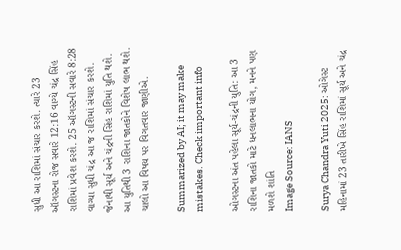સુધી આ રાશિમાં સંચાર કરશે. ત્યારે 23 ઑગસ્ટના રોજ સવારે 12:16 વાગ્યે ચંદ્ર સિંહ રાશિમાં પ્રવેશ કરશે. 25 ઑગસ્ટની સવારે 8:28 વાગ્યા સુધી ચંદ્ર આ જ રાશિમાં સંચાર કરશે. જેનાથી સૂર્ય અને ચંદ્રની સિંહ રાશિમાં યુતિ થશે. આ યુતિથી 3 રાશિના જાતકોને વિશેષ લાભ થશે. ચાલો આ વિષય પર વિગતવાર જાણીએ.

Summarized by AI; it may make mistakes. Check important info

ઓગસ્ટના અંત પહેલા સૂર્ય-ચંદ્રની યુતિ: આ 3 રાશિના જાતકો માટે ધનલાભના યોગ, મનને પણ મળશે શાંતિ
Image Source: IANS

Surya Chandra Yuti 2025: ઓગેસ્ટ મહિનામાં 23 તારીખે સિંહ રાશિમાં સૂર્ય અને ચંદ્ર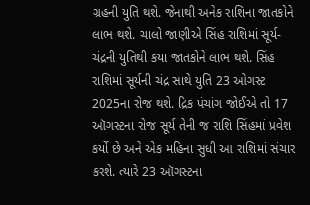ગ્રહની યુતિ થશે. જેનાથી અનેક રાશિના જાતકોને લાભ થશે. ચાલો જાણીએ સિંહ રાશિમાં સૂર્ય-ચંદ્રની યુતિથી કયા જાતકોને લાભ થશે. સિંહ રાશિમાં સૂર્યની ચંદ્ર સાથે યુતિ 23 ઓગસ્ટ 2025ના રોજ થશે. દ્રિક પંચાંગ જોઈએ તો 17 ઑગસ્ટના રોજ સૂર્ય તેની જ રાશિ સિંહમાં પ્રવેશ કર્યો છે અને એક મહિના સુધી આ રાશિમાં સંચાર કરશે. ત્યારે 23 ઑગસ્ટના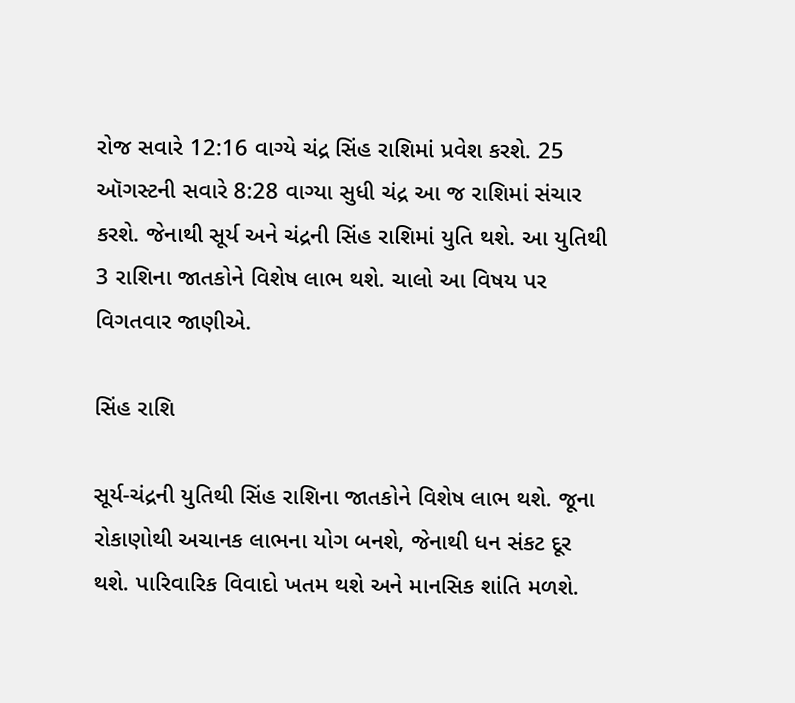રોજ સવારે 12:16 વાગ્યે ચંદ્ર સિંહ રાશિમાં પ્રવેશ કરશે. 25 ઑગસ્ટની સવારે 8:28 વાગ્યા સુધી ચંદ્ર આ જ રાશિમાં સંચાર કરશે. જેનાથી સૂર્ય અને ચંદ્રની સિંહ રાશિમાં યુતિ થશે. આ યુતિથી 3 રાશિના જાતકોને વિશેષ લાભ થશે. ચાલો આ વિષય પર વિગતવાર જાણીએ.

સિંહ રાશિ

સૂર્ય-ચંદ્રની યુતિથી સિંહ રાશિના જાતકોને વિશેષ લાભ થશે. જૂના રોકાણોથી અચાનક લાભના યોગ બનશે, જેનાથી ધન સંકટ દૂર થશે. પારિવારિક વિવાદો ખતમ થશે અને માનસિક શાંતિ મળશે.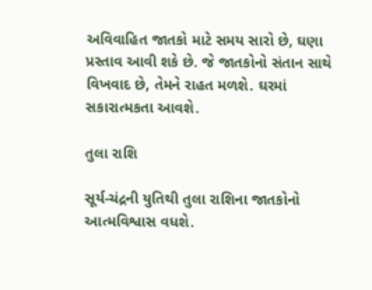અવિવાહિત જાતકો માટે સમય સારો છે, ઘણા પ્રસ્તાવ આવી શકે છે. જે જાતકોનો સંતાન સાથે વિખવાદ છે, તેમને રાહત મળશે. ઘરમાં સકારાત્મકતા આવશે.

તુલા રાશિ

સૂર્ય-ચંદ્રની યુતિથી તુલા રાશિના જાતકોનો આત્મવિશ્વાસ વધશે.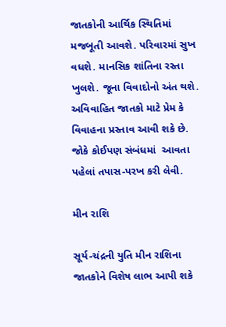જાતકોની આર્થિક સ્થિતિમાં મજબૂતી આવશે. પરિવારમાં સુખ વધશે. માનસિક શાંતિના રસ્તા ખુલશે. જૂના વિવાદોનો અંત થશે. અવિવાહિત જાતકો માટે પ્રેમ કે વિવાહના પ્રસ્તાવ આવી શકે છે. જોકે કોઈપણ સંબંધમાં  આવતા પહેલાં તપાસ-પરખ કરી લેવી.

મીન રાશિ

સૂર્ય-ચંદ્રની યુતિ મીન રાશિના જાતકોને વિશેષ લાભ આપી શકે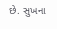છે. સુખના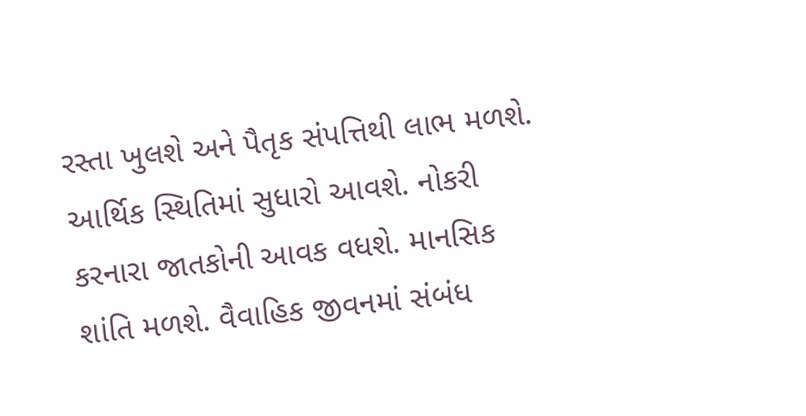રસ્તા ખુલશે અને પૈતૃક સંપત્તિથી લાભ મળશે. આર્થિક સ્થિતિમાં સુધારો આવશે. નોકરી કરનારા જાતકોની આવક વધશે. માનસિક શાંતિ મળશે. વૈવાહિક જીવનમાં સંબંધ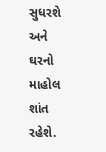સુધરશે અને ઘરનો માહોલ શાંત રહેશે.